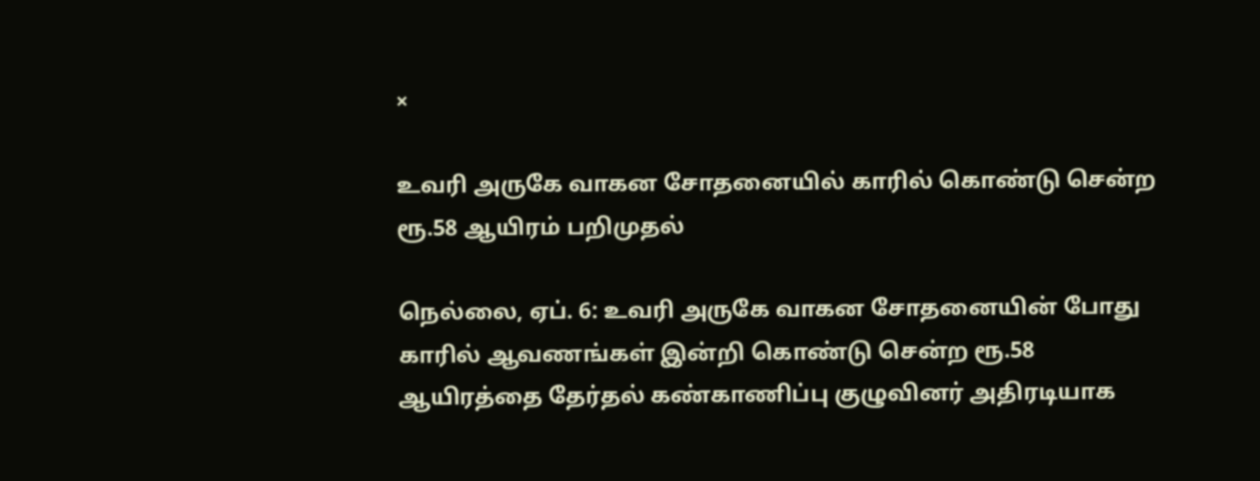×

உவரி அருகே வாகன சோதனையில் காரில் கொண்டு சென்ற ரூ.58 ஆயிரம் பறிமுதல்

நெல்லை, ஏப். 6: உவரி அருகே வாகன சோதனையின் போது காரில் ஆவணங்கள் இன்றி கொண்டு சென்ற ரூ.58 ஆயிரத்தை தேர்தல் கண்காணிப்பு குழுவினர் அதிரடியாக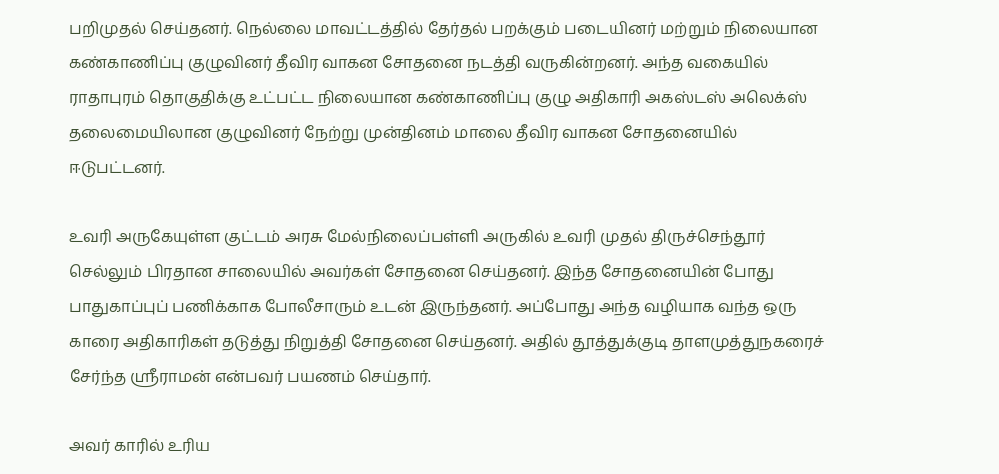பறிமுதல் செய்தனர். நெல்லை மாவட்டத்தில் தேர்தல் பறக்கும் படையினர் மற்றும் நிலையான கண்காணிப்பு குழுவினர் தீவிர வாகன சோதனை நடத்தி வருகின்றனர். அந்த வகையில் ராதாபுரம் தொகுதிக்கு உட்பட்ட நிலையான கண்காணிப்பு குழு அதிகாரி அகஸ்டஸ் அலெக்ஸ் தலைமையிலான குழுவினர் நேற்று முன்தினம் மாலை தீவிர வாகன சோதனையில் ஈடுபட்டனர்.

உவரி அருகேயுள்ள குட்டம் அரசு மேல்நிலைப்பள்ளி அருகில் உவரி முதல் திருச்செந்தூர் செல்லும் பிரதான சாலையில் அவர்கள் சோதனை செய்தனர். இந்த சோதனையின் போது பாதுகாப்புப் பணிக்காக போலீசாரும் உடன் இருந்தனர். அப்போது அந்த வழியாக வந்த ஒரு காரை அதிகாரிகள் தடுத்து நிறுத்தி சோதனை செய்தனர். அதில் தூத்துக்குடி தாளமுத்துநகரைச் சேர்ந்த ஸ்ரீராமன் என்பவர் பயணம் செய்தார்.

அவர் காரில் உரிய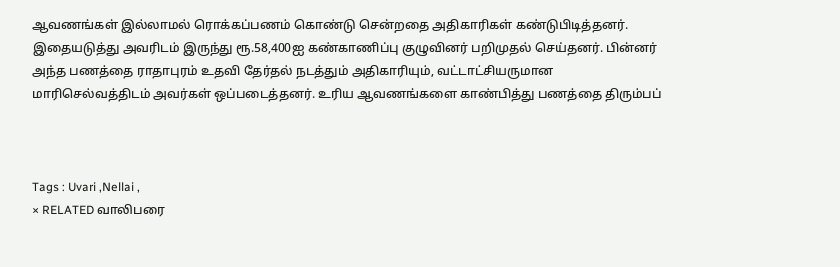ஆவணங்கள் இல்லாமல் ரொக்கப்பணம் கொண்டு சென்றதை அதிகாரிகள் கண்டுபிடித்தனர். இதையடுத்து அவரிடம் இருந்து ரூ.58,400ஐ கண்காணிப்பு குழுவினர் பறிமுதல் செய்தனர். பின்னர் அந்த பணத்தை ராதாபுரம் உதவி தேர்தல் நடத்தும் அதிகாரியும், வட்டாட்சியருமான மாரிசெல்வத்திடம் அவர்கள் ஒப்படைத்தனர். உரிய ஆவணங்களை காண்பித்து பணத்தை திரும்பப்



Tags : Uvari ,Nellai ,
× RELATED வாலிபரை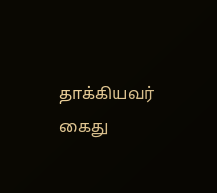தாக்கியவர் கைது